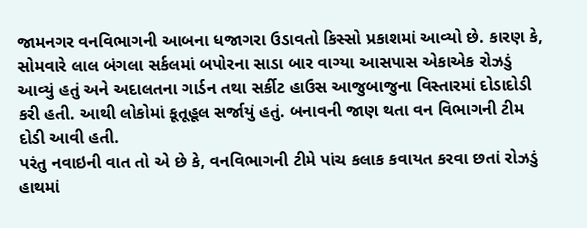જામનગર વનવિભાગની આબના ધજાગરા ઉડાવતો કિસ્સો પ્રકાશમાં આવ્યો છે. કારણ કે, સોમવારે લાલ બંગલા સર્કલમાં બપોરના સાડા બાર વાગ્યા આસપાસ એકાએક રોઝડું આવ્યું હતું અને અદાલતના ગાર્ડન તથા સર્કીટ હાઉસ આજુબાજુના વિસ્તારમાં દોડાદોડી કરી હતી. આથી લોકોમાં કૂતૂહૂલ સર્જાયું હતું. બનાવની જાણ થતા વન વિભાગની ટીમ દોડી આવી હતી.
પરંતુ નવાઇની વાત તો એ છે કે, વનવિભાગની ટીમે પાંચ કલાક કવાયત કરવા છતાં રોઝડું હાથમાં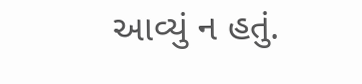આવ્યું ન હતું.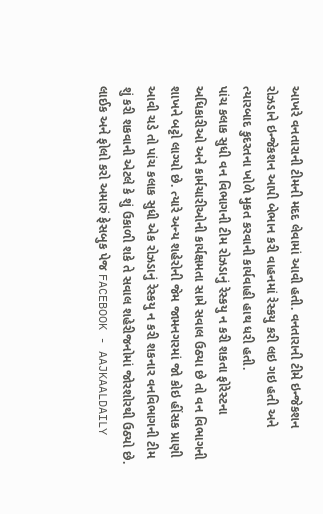આખરે વનતારાની ટીમની મદદ લેવામાં આવી હતી. વનતારાની ટીમે ઇન્જેકશન રોઝડાને ઇન્જેકશન આપી બેભાન કરી વાહનમાં રેસ્કયુ કરી લઇ ગઇ હતી અને ત્યારબાદ કુદરતના ખોળે મુકત કરવાની કાર્યવાહી હાથ ધરી હતી.
પાંચ કલાક સુધી વન વિભાગની ટીમ રોઝડાનું રેસ્કયુ ન કરી શકતા ફોરેસ્ટના અધિકારીઓ અને કાર્મચારીઓની કાર્યક્ષમતા સામે સવાલ ઉઠ્યા છે તો વન વિભાગની શાખને બટ્ટો લાગ્યો છે. ત્યારે અન્ય શહેરોની જેમ જામનગરમાં જો કોઇ હીંસક પ્રાણી આવી ચડે તો પાંચ કલાક સુધી એક રોઝડાનું રેસ્કયુ ન કરી શકનાર વનવિભાગની ટીમ શું કરી શકવાની એટલે કે શું ઉકાળી શકે તે સવાલ શહેરીજનોમાં જોરશોરથી ઉઠ્યો છે.
લાઈક અને ફોલો કરો અમારું ફેસબુક પેજ FACEBOOK - AAJKAALDAILY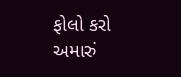ફોલો કરો અમારું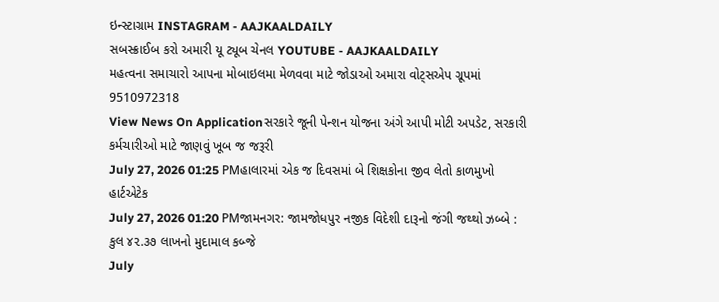ઇન્સ્ટાગ્રામ INSTAGRAM - AAJKAALDAILY
સબસ્ક્રાઈબ કરો અમારી યૂ ટ્યૂબ ચેનલ YOUTUBE - AAJKAALDAILY
મહત્વના સમાચારો આપના મોબાઇલમા મેળવવા માટે જોડાઓ અમારા વોટ્સએપ ગ્રૂપમાં 9510972318
View News On Applicationસરકારે જૂની પેન્શન યોજના અંગે આપી મોટી અપડેટ, સરકારી કર્મચારીઓ માટે જાણવું ખૂબ જ જરૂરી
July 27, 2026 01:25 PMહાલારમાં એક જ દિવસમાં બે શિક્ષકોના જીવ લેતો કાળમુખો હાર્ટએટેક
July 27, 2026 01:20 PMજામનગર: જામજોધપુર નજીક વિદેશી દારૂનો જંગી જથ્થો ઝબ્બે : કુલ ૪૨.૩૭ લાખનો મુદામાલ કબ્જે
July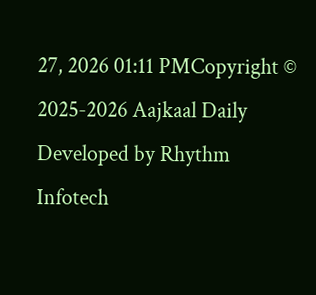27, 2026 01:11 PMCopyright © 2025-2026 Aajkaal Daily
Developed by Rhythm Infotech